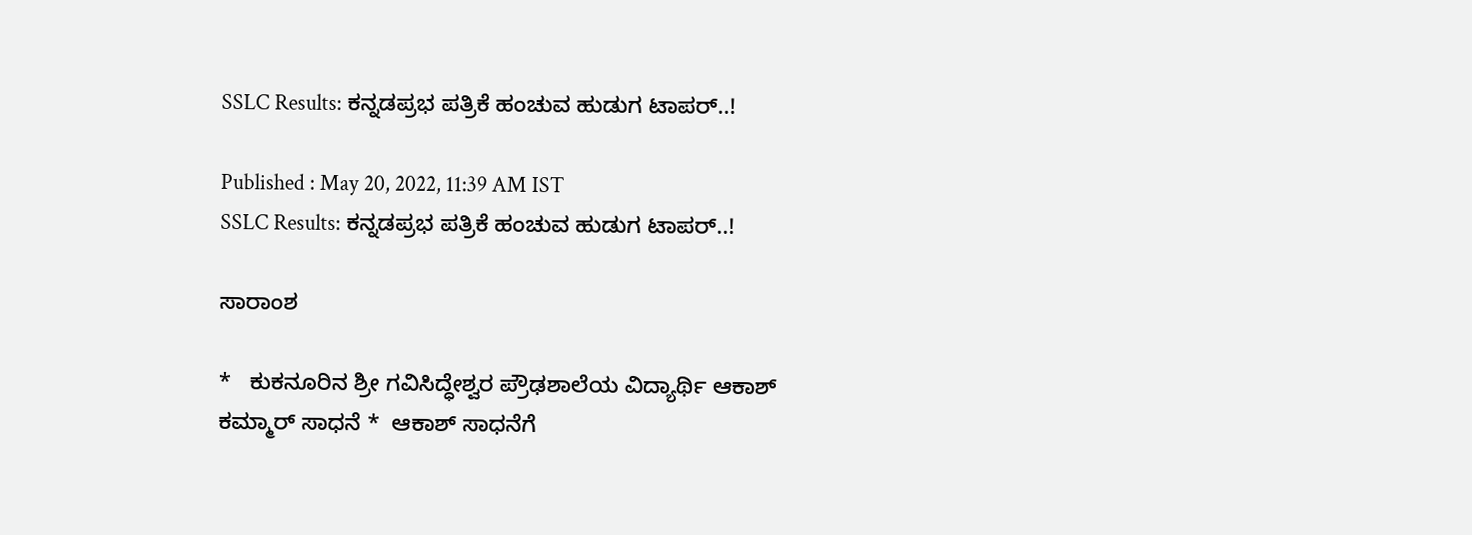SSLC Results: ಕನ್ನಡಪ್ರಭ ಪತ್ರಿಕೆ ಹಂಚುವ ಹುಡುಗ ಟಾಪರ್‌..!

Published : May 20, 2022, 11:39 AM IST
SSLC Results: ಕನ್ನಡಪ್ರಭ ಪತ್ರಿಕೆ ಹಂಚುವ ಹುಡುಗ ಟಾಪರ್‌..!

ಸಾರಾಂಶ

*   ಕುಕನೂರಿನ ಶ್ರೀ ಗವಿಸಿದ್ಧೇಶ್ವರ ಪ್ರೌಢಶಾಲೆಯ ವಿದ್ಯಾರ್ಥಿ ಆಕಾಶ್‌ ಕಮ್ಮಾರ್‌ ಸಾಧನೆ *  ಆಕಾಶ್‌ ಸಾಧನೆಗೆ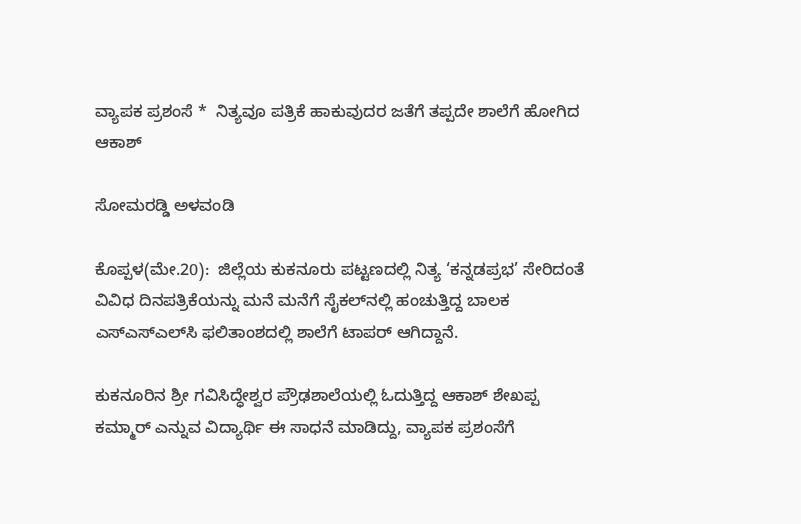ವ್ಯಾಪಕ ಪ್ರಶಂಸೆ *  ನಿತ್ಯವೂ ಪತ್ರಿಕೆ ಹಾಕುವುದರ ಜತೆಗೆ ತಪ್ಪದೇ ಶಾಲೆಗೆ ಹೋಗಿದ ಆಕಾಶ್‌

ಸೋಮರಡ್ಡಿ ಅಳವಂಡಿ

ಕೊಪ್ಪಳ(ಮೇ.20):  ಜಿಲ್ಲೆಯ ಕುಕನೂರು ಪಟ್ಟಣದಲ್ಲಿ ನಿತ್ಯ ‘ಕನ್ನಡಪ್ರಭ’ ಸೇರಿದಂತೆ ವಿವಿಧ ದಿನಪತ್ರಿಕೆಯನ್ನು ಮನೆ ಮನೆಗೆ ಸೈಕಲ್‌ನಲ್ಲಿ ಹಂಚುತ್ತಿದ್ದ ಬಾಲಕ ಎಸ್‌ಎಸ್‌ಎಲ್‌ಸಿ ಫಲಿತಾಂಶದಲ್ಲಿ ಶಾಲೆಗೆ ಟಾಪರ್‌ ಆಗಿದ್ದಾನೆ.

ಕುಕನೂರಿನ ಶ್ರೀ ಗವಿಸಿದ್ಧೇಶ್ವರ ಪ್ರೌಢಶಾಲೆಯಲ್ಲಿ ಓದುತ್ತಿದ್ದ ಆಕಾಶ್‌ ಶೇಖಪ್ಪ ಕಮ್ಮಾರ್‌ ಎನ್ನುವ ವಿದ್ಯಾರ್ಥಿ ಈ ಸಾಧನೆ ಮಾಡಿದ್ದು, ವ್ಯಾಪಕ ಪ್ರಶಂಸೆಗೆ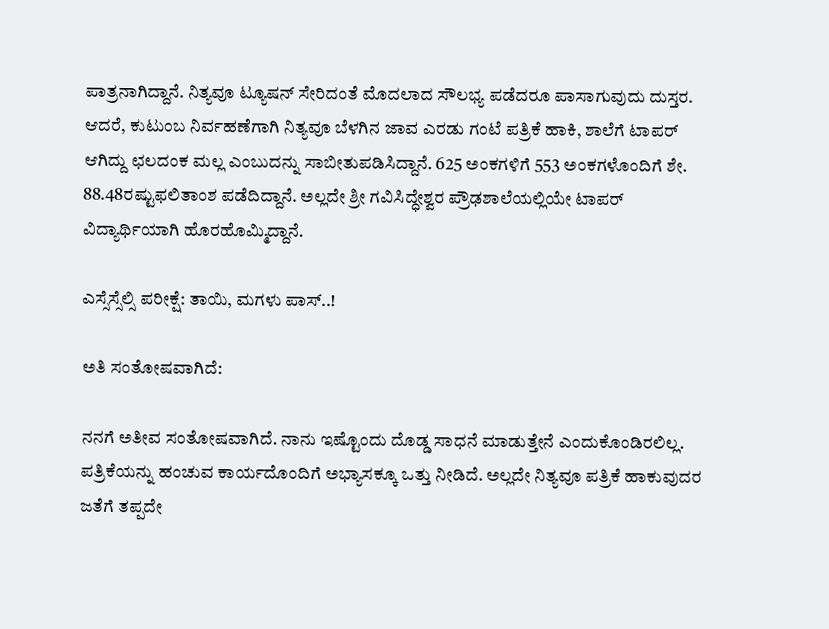ಪಾತ್ರನಾಗಿದ್ದಾನೆ. ನಿತ್ಯವೂ ಟ್ಯೂಷನ್‌ ಸೇರಿದಂತೆ ಮೊದಲಾದ ಸೌಲಭ್ಯ ಪಡೆದರೂ ಪಾಸಾಗುವುದು ದುಸ್ತರ. ಆದರೆ, ಕುಟುಂಬ ನಿರ್ವಹಣೆಗಾಗಿ ನಿತ್ಯವೂ ಬೆಳಗಿನ ಜಾವ ಎರಡು ಗಂಟೆ ಪತ್ರಿಕೆ ಹಾಕಿ, ಶಾಲೆಗೆ ಟಾಪರ್‌ ಆಗಿದ್ದು ಛಲದಂಕ ಮಲ್ಲ ಎಂಬುದನ್ನು ಸಾಬೀತುಪಡಿಸಿದ್ದಾನೆ. 625 ಅಂಕಗಳಿಗೆ 553 ಅಂಕಗಳೊಂದಿಗೆ ಶೇ. 88.48ರಷ್ಟುಫಲಿತಾಂಶ ಪಡೆದಿದ್ದಾನೆ. ಅಲ್ಲದೇ ಶ್ರೀ ಗವಿಸಿದ್ಧೇಶ್ವರ ಪ್ರೌಢಶಾಲೆಯಲ್ಲಿಯೇ ಟಾಪರ್‌ ವಿದ್ಯಾರ್ಥಿಯಾಗಿ ಹೊರಹೊಮ್ಮಿದ್ದಾನೆ.

ಎಸ್ಸೆಸ್ಸೆಲ್ಸಿ ಪರೀಕ್ಷೆ: ತಾಯಿ, ಮಗಳು ಪಾಸ್‌..!

ಅತಿ ಸಂತೋಷವಾಗಿದೆ:

ನನಗೆ ಅತೀವ ಸಂತೋಷವಾಗಿದೆ. ನಾನು ಇಷ್ಟೊಂದು ದೊಡ್ಡ ಸಾಧನೆ ಮಾಡುತ್ತೇನೆ ಎಂದುಕೊಂಡಿರಲಿಲ್ಲ. ಪತ್ರಿಕೆಯನ್ನು ಹಂಚುವ ಕಾರ್ಯದೊಂದಿಗೆ ಅಭ್ಯಾಸಕ್ಕೂ ಒತ್ತು ನೀಡಿದೆ. ಅಲ್ಲದೇ ನಿತ್ಯವೂ ಪತ್ರಿಕೆ ಹಾಕುವುದರ ಜತೆಗೆ ತಪ್ಪದೇ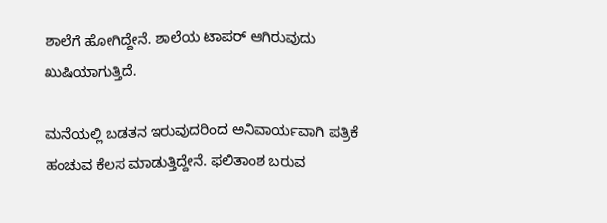ಶಾಲೆಗೆ ಹೋಗಿದ್ದೇನೆ. ಶಾಲೆಯ ಟಾಪರ್‌ ಆಗಿರುವುದು ಖುಷಿಯಾಗುತ್ತಿದೆ.

ಮನೆಯಲ್ಲಿ ಬಡತನ ಇರುವುದರಿಂದ ಅನಿವಾರ್ಯವಾಗಿ ಪತ್ರಿಕೆ ಹಂಚುವ ಕೆಲಸ ಮಾಡುತ್ತಿದ್ದೇನೆ. ಫಲಿತಾಂಶ ಬರುವ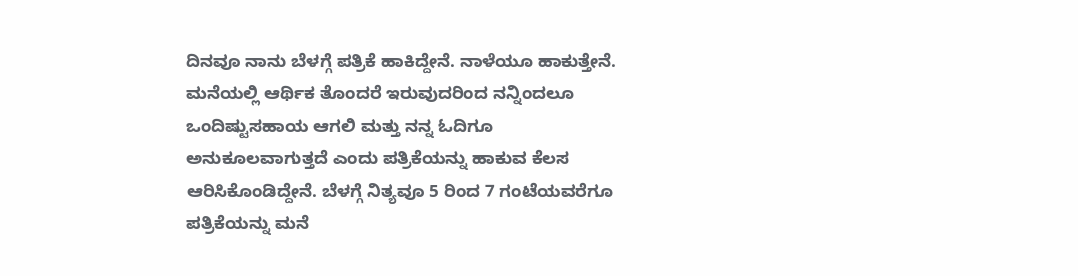ದಿನವೂ ನಾನು ಬೆಳಗ್ಗೆ ಪತ್ರಿಕೆ ಹಾಕಿದ್ದೇನೆ. ನಾಳೆಯೂ ಹಾಕುತ್ತೇನೆ. ಮನೆಯಲ್ಲಿ ಆರ್ಥಿಕ ತೊಂದರೆ ಇರುವುದರಿಂದ ನನ್ನಿಂದಲೂ ಒಂದಿಷ್ಟುಸಹಾಯ ಆಗಲಿ ಮತ್ತು ನನ್ನ ಓದಿಗೂ ಅನುಕೂಲವಾಗುತ್ತದೆ ಎಂದು ಪತ್ರಿಕೆಯನ್ನು ಹಾಕುವ ಕೆಲಸ ಆರಿಸಿಕೊಂಡಿದ್ದೇನೆ. ಬೆಳಗ್ಗೆ ನಿತ್ಯವೂ 5 ರಿಂದ 7 ಗಂಟೆಯವರೆಗೂ ಪತ್ರಿಕೆಯನ್ನು ಮನೆ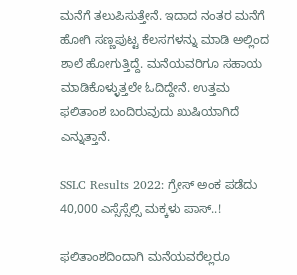ಮನೆಗೆ ತಲುಪಿಸುತ್ತೇನೆ. ಇದಾದ ನಂತರ ಮನೆಗೆ ಹೋಗಿ ಸಣ್ಣಪುಟ್ಟ ಕೆಲಸಗಳನ್ನು ಮಾಡಿ ಅಲ್ಲಿಂದ ಶಾಲೆ ಹೋಗುತ್ತಿದ್ದೆ. ಮನೆಯವರಿಗೂ ಸಹಾಯ ಮಾಡಿಕೊಳ್ಳುತ್ತಲೇ ಓದಿದ್ದೇನೆ. ಉತ್ತಮ ಫಲಿತಾಂಶ ಬಂದಿರುವುದು ಖುಷಿಯಾಗಿದೆ ಎನ್ನುತ್ತಾನೆ.

SSLC Results 2022: ಗ್ರೇಸ್‌ ಅಂಕ ಪಡೆದು 40,000 ಎಸ್ಸೆಸ್ಸೆಲ್ಸಿ ಮಕ್ಕಳು ಪಾಸ್‌..!

ಫಲಿತಾಂಶದಿಂದಾಗಿ ಮನೆಯವರೆಲ್ಲರೂ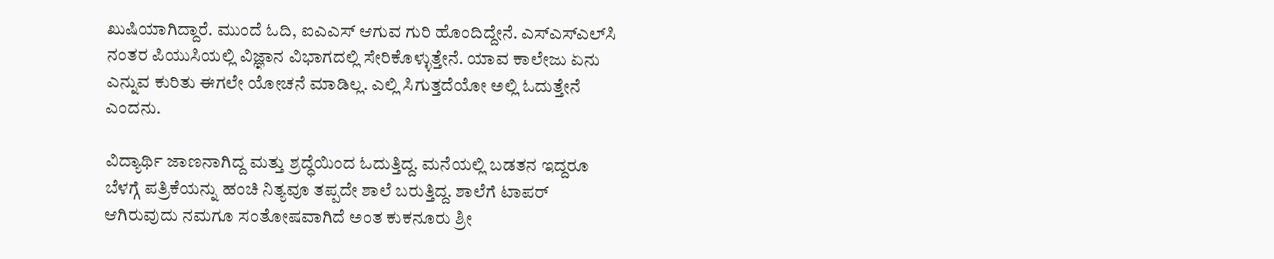ಖುಷಿಯಾಗಿದ್ದಾರೆ. ಮುಂದೆ ಓದಿ, ಐಎಎಸ್‌ ಆಗುವ ಗುರಿ ಹೊಂದಿದ್ದೇನೆ. ಎಸ್‌ಎಸ್‌ಎಲ್‌ಸಿ ನಂತರ ಪಿಯುಸಿಯಲ್ಲಿ ವಿಜ್ಞಾನ ವಿಭಾಗದಲ್ಲಿ ಸೇರಿಕೊಳ್ಳುತ್ತೇನೆ. ಯಾವ ಕಾಲೇಜು ಏನು ಎನ್ನುವ ಕುರಿತು ಈಗಲೇ ಯೋಚನೆ ಮಾಡಿಲ್ಲ. ಎಲ್ಲಿ ಸಿಗುತ್ತದೆಯೋ ಅಲ್ಲಿ ಓದುತ್ತೇನೆ ಎಂದನು.

ವಿದ್ಯಾರ್ಥಿ ಜಾಣನಾಗಿದ್ದ ಮತ್ತು ಶ್ರದ್ಧೆಯಿಂದ ಓದುತ್ತಿದ್ದ. ಮನೆಯಲ್ಲಿ ಬಡತನ ಇದ್ದರೂ ಬೆಳಗ್ಗೆ ಪತ್ರಿಕೆಯನ್ನು ಹಂಚಿ ನಿತ್ಯವೂ ತಪ್ಪದೇ ಶಾಲೆ ಬರುತ್ತಿದ್ದ. ಶಾಲೆಗೆ ಟಾಪರ್‌ ಆಗಿರುವುದು ನಮಗೂ ಸಂತೋಷವಾಗಿದೆ ಅಂತ ಕುಕನೂರು ಶ್ರೀ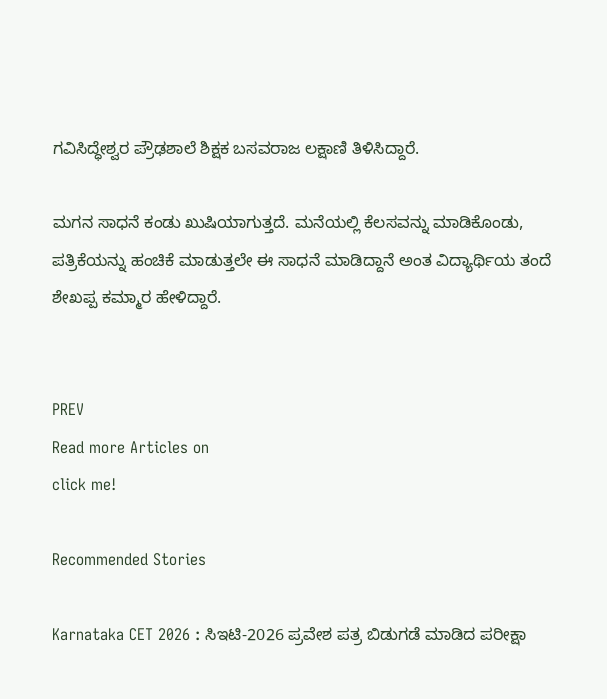ಗವಿಸಿದ್ಧೇಶ್ವರ ಪ್ರೌಢಶಾಲೆ ಶಿಕ್ಷಕ ಬಸವರಾಜ ಲಕ್ಷಾಣಿ ತಿಳಿಸಿದ್ದಾರೆ.

ಮಗನ ಸಾಧನೆ ಕಂಡು ಖುಷಿಯಾಗುತ್ತದೆ. ಮನೆಯಲ್ಲಿ ಕೆಲಸವನ್ನು ಮಾಡಿಕೊಂಡು, ಪತ್ರಿಕೆಯನ್ನು ಹಂಚಿಕೆ ಮಾಡುತ್ತಲೇ ಈ ಸಾಧನೆ ಮಾಡಿದ್ದಾನೆ ಅಂತ ವಿದ್ಯಾರ್ಥಿಯ ತಂದೆ ಶೇಖಪ್ಪ ಕಮ್ಮಾರ ಹೇಳಿದ್ದಾರೆ.


PREV
Read more Articles on
click me!

Recommended Stories

Karnataka CET 2026 : ಸಿಇಟಿ-2026 ಪ್ರವೇಶ ಪತ್ರ ಬಿಡುಗಡೆ ಮಾಡಿದ ಪರೀಕ್ಷಾ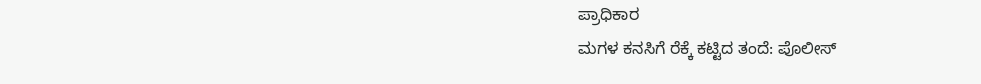ಪ್ರಾಧಿಕಾರ
ಮಗಳ ಕನಸಿಗೆ ರೆಕ್ಕೆ ಕಟ್ಟಿದ ತಂದೆ: ಪೊಲೀಸ್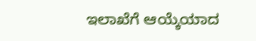ಇಲಾಖೆಗೆ ಆಯ್ಕೆಯಾದ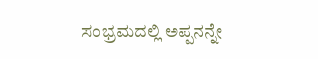ಸಂಭ್ರಮದಲ್ಲಿ ಅಪ್ಪನನ್ನೇ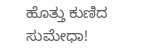ಹೊತ್ತು ಕುಣಿದ ಸುಮೇಧಾ!